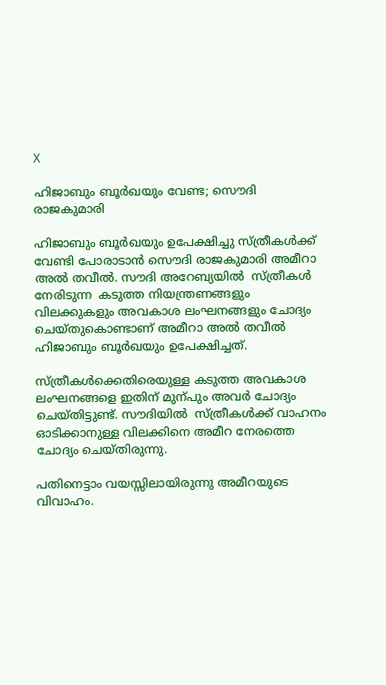X

ഹിജാബും ബൂര്‍ഖയും വേണ്ട; സൌദി രാജകുമാരി

ഹിജാബും ബൂര്‍ഖയും ഉപേക്ഷിച്ചു സ്ത്രീകള്‍ക്ക് വേണ്ടി പോരാടാന്‍ സൌദി രാജകുമാരി അമീറാ അല്‍ തവീല്‍. സൗദി അറേബ്യയില്‍  സ്ത്രീകള്‍ നേരിടുന്ന  കടുത്ത നിയന്ത്രണങ്ങളും  വിലക്കുകളും അവകാശ ലംഘനങ്ങളും ചോദ്യം ചെയ്തുകൊണ്ടാണ് അമീറാ അല്‍ തവീല്‍ ഹിജാബും ബൂര്‍ഖയും ഉപേക്ഷിച്ചത്.

സ്ത്രീകള്‍ക്കെതിരെയുള്ള കടുത്ത അവകാശ ലംഘനങ്ങളെ ഇതിന് മുന്പും അവര്‍ ചോദ്യം ചെയ്തിട്ടുണ്ട്. സൗദിയില്‍  സ്ത്രീകള്‍ക്ക് വാഹനം ഓടിക്കാനുള്ള വിലക്കിനെ അമീറ നേരത്തെ ചോദ്യം ചെയ്തിരുന്നു.

പതിനെട്ടാം വയസ്സിലായിരുന്നു അമീറയുടെ വിവാഹം.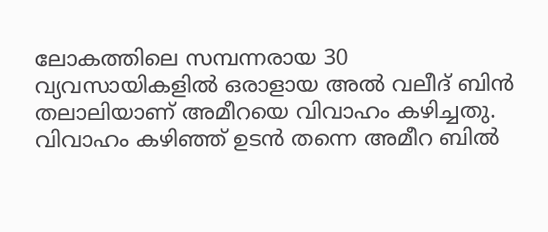ലോകത്തിലെ സമ്പന്നരായ 30 വ്യവസായികളില്‍ ഒരാളായ അല്‍ വലീദ് ബിന്‍ തലാലിയാണ് അമീറയെ വിവാഹം കഴിച്ചതു. വിവാഹം കഴിഞ്ഞ് ഉടന്‍ തന്നെ അമീറ ബില്‍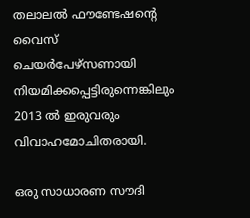തലാലല്‍ ഫൗണ്ടേഷന്റെ വൈസ് ചെയര്‍പേഴ്‌സണായി നിയമിക്കപ്പെട്ടിരുന്നെങ്കിലും 2013 ല്‍ ഇരുവരും വിവാഹമോചിതരായി.

ഒരു സാധാരണ സൗദി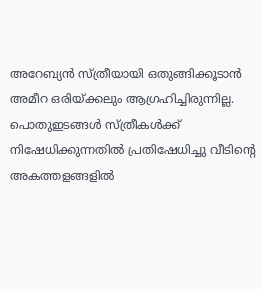അറേബ്യന്‍ സ്ത്രീയായി ഒതുങ്ങിക്കൂടാന്‍ അമീറ ഒരിയ്ക്കലും ആഗ്രഹിച്ചിരുന്നില്ല. പൊതുഇടങ്ങള്‍ സ്ത്രീകള്‍ക്ക് നിഷേധിക്കുന്നതില്‍ പ്രതിഷേധിച്ചു വീടിന്റെ അകത്തളങ്ങളില്‍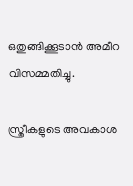ഒതുങ്ങിക്കൂടാന്‍ അമീറ വിസമ്മതിച്ചു.

സ്ത്രീകളുടെ അവകാശ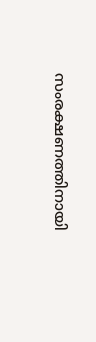സംരക്ഷണത്തിനായി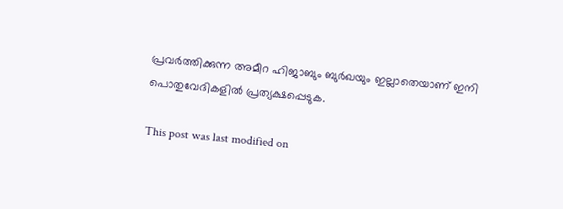പ്രവര്‍ത്തിക്കുന്ന അമീറ ഹിജാബും ബുര്‍ഖയും ഇല്ലാതെയാണ് ഇനി പൊതുവേദികളില്‍ പ്രത്യക്ഷപ്പെടുക.

This post was last modified on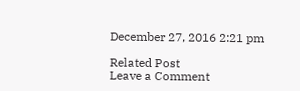December 27, 2016 2:21 pm

Related Post
Leave a Comment